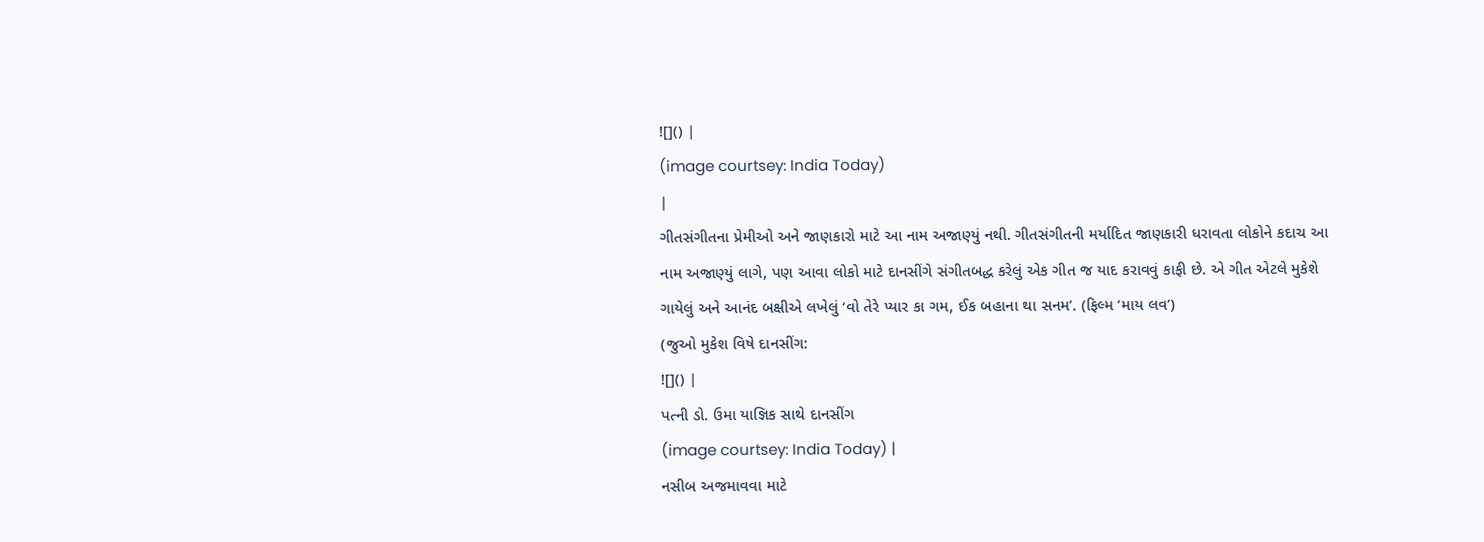![]() |
(image courtsey: India Today)
|
ગીતસંગીતના પ્રેમીઓ અને જાણકારો માટે આ નામ અજાણ્યું નથી. ગીતસંગીતની મર્યાદિત જાણકારી ધરાવતા લોકોને કદાચ આ નામ અજાણ્યું લાગે, પણ આવા લોકો માટે દાનસીંગે સંગીતબદ્ધ કરેલું એક ગીત જ યાદ કરાવવું કાફી છે. એ ગીત એટલે મુકેશે ગાયેલું અને આનંદ બક્ષીએ લખેલું ‘વો તેરે પ્યાર કા ગમ, ઈક બહાના થા સનમ’. (ફિલ્મ ‘માય લવ’)
(જુઓ મુકેશ વિષે દાનસીંગ:
![]() |
પત્ની ડો. ઉમા યાજ્ઞિક સાથે દાનસીંગ
(image courtsey: India Today) |
નસીબ અજમાવવા માટે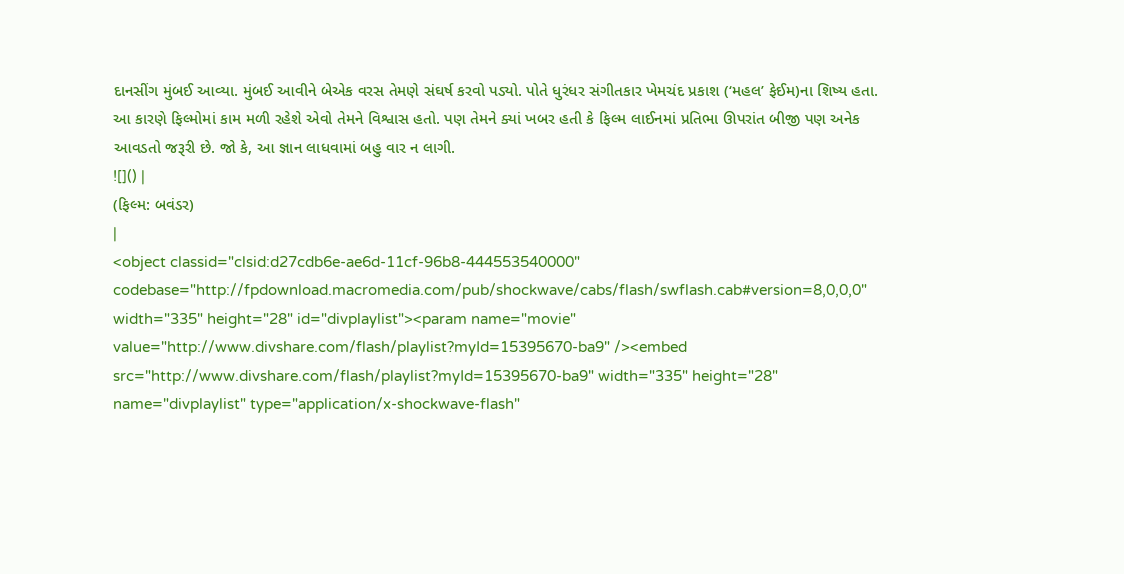દાનસીંગ મુંબઈ આવ્યા. મુંબઈ આવીને બેએક વરસ તેમણે સંઘર્ષ કરવો પડ્યો. પોતે ધુરંધર સંગીતકાર ખેમચંદ પ્રકાશ (‘મહલ’ ફેઈમ)ના શિષ્ય હતા. આ કારણે ફિલ્મોમાં કામ મળી રહેશે એવો તેમને વિશ્વાસ હતો. પણ તેમને ક્યાં ખબર હતી કે ફિલ્મ લાઈનમાં પ્રતિભા ઊપરાંત બીજી પણ અનેક આવડતો જરૂરી છે. જો કે, આ જ્ઞાન લાધવામાં બહુ વાર ન લાગી.
![]() |
(ફિલ્મ: બવંડર)
|
<object classid="clsid:d27cdb6e-ae6d-11cf-96b8-444553540000" codebase="http://fpdownload.macromedia.com/pub/shockwave/cabs/flash/swflash.cab#version=8,0,0,0" width="335" height="28" id="divplaylist"><param name="movie" value="http://www.divshare.com/flash/playlist?myId=15395670-ba9" /><embed src="http://www.divshare.com/flash/playlist?myId=15395670-ba9" width="335" height="28" name="divplaylist" type="application/x-shockwave-flash"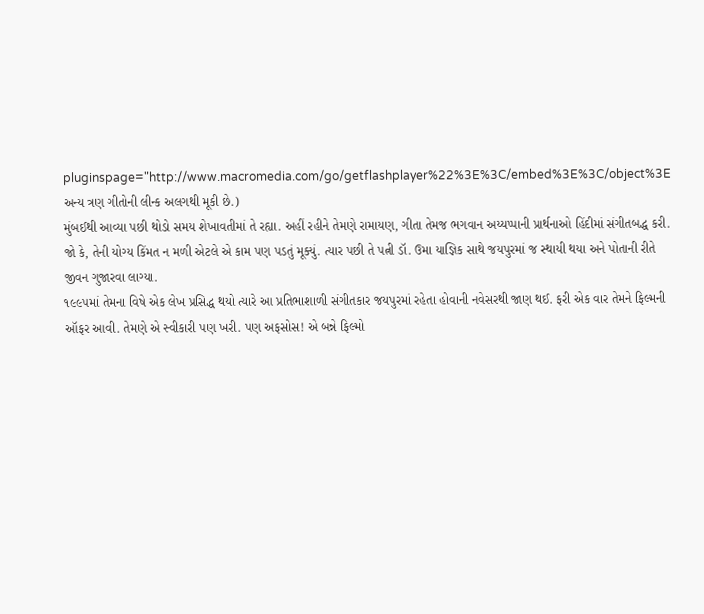pluginspage="http://www.macromedia.com/go/getflashplayer%22%3E%3C/embed%3E%3C/object%3E
અન્ય ત્રણ ગીતોની લીન્ક અલગથી મૂકી છે.)
મુંબઈથી આવ્યા પછી થોડો સમય શેખાવતીમાં તે રહ્યા. અહીં રહીને તેમણે રામાયણ, ગીતા તેમજ ભગવાન અય્યપ્પાની પ્રાર્થનાઓ હિંદીમાં સંગીતબદ્ધ કરી. જો કે, તેની યોગ્ય કિંમત ન મળી એટલે એ કામ પણ પડતું મૂક્યું. ત્યાર પછી તે પત્ની ડૉ. ઉમા યાજ્ઞિક સાથે જયપુરમાં જ સ્થાયી થયા અને પોતાની રીતે જીવન ગુજારવા લાગ્યા.
૧૯૯૫માં તેમના વિષે એક લેખ પ્રસિદ્ધ થયો ત્યારે આ પ્રતિભાશાળી સંગીતકાર જયપુરમાં રહેતા હોવાની નવેસરથી જાણ થઈ. ફરી એક વાર તેમને ફિલ્મની ઑફર આવી. તેમણે એ સ્વીકારી પણ ખરી. પણ અફસોસ! એ બન્ને ફિલ્મો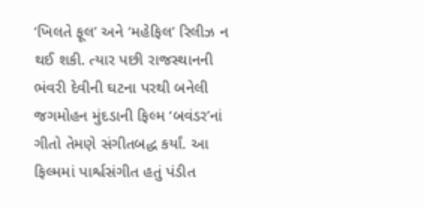‘ખિલતે ફૂલ’ અને ‘મહેફિલ’ રિલીઝ ન થઈ શકી. ત્યાર પછી રાજસ્થાનની ભંવરી દેવીની ઘટના પરથી બનેલી જગમોહન મુંદડાની ફિલ્મ ‘બવંડર’નાં ગીતો તેમણે સંગીતબદ્ધ કર્યાં. આ ફિલ્મમાં પાર્શ્વસંગીત હતું પંડીત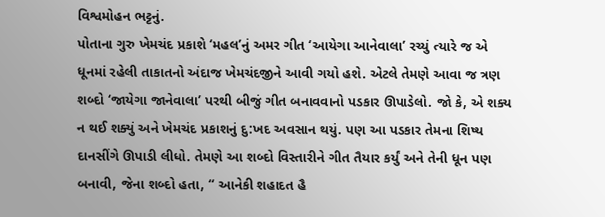વિશ્વમોહન ભટ્ટનું.
પોતાના ગુરુ ખેમચંદ પ્રકાશે ‘મહલ’નું અમર ગીત ‘આયેગા આનેવાલા’ રચ્યું ત્યારે જ એ ધૂનમાં રહેલી તાકાતનો અંદાજ ખેમચંદજીને આવી ગયો હશે. એટલે તેમણે આવા જ ત્રણ શબ્દો ‘જાયેગા જાનેવાલા’ પરથી બીજું ગીત બનાવવાનો પડકાર ઊપાડેલો. જો કે, એ શક્ય ન થઈ શક્યું અને ખેમચંદ પ્રકાશનું દુ:ખદ અવસાન થયું. પણ આ પડકાર તેમના શિષ્ય દાનસીંગે ઊપાડી લીધો. તેમણે આ શબ્દો વિસ્તારીને ગીત તૈયાર કર્યું અને તેની ધૂન પણ બનાવી, જેના શબ્દો હતા, “ આનેકી શહાદત હૈ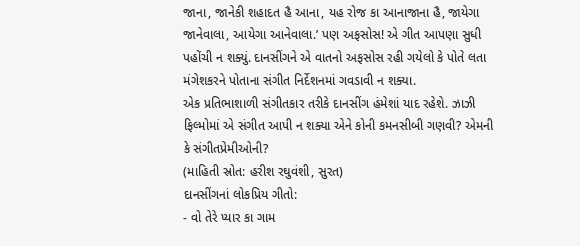જાના, જાનેકી શહાદત હૈ આના, યહ રોજ કા આનાજાના હૈ, જાયેગા જાનેવાલા, આયેગા આનેવાલા.’ પણ અફસોસ! એ ગીત આપણા સુધી પહોંચી ન શક્યું. દાનસીંગને એ વાતનો અફસોસ રહી ગયેલો કે પોતે લતા મંગેશકરને પોતાના સંગીત નિર્દેશનમાં ગવડાવી ન શક્યા.
એક પ્રતિભાશાળી સંગીતકાર તરીકે દાનસીંગ હંમેશાં યાદ રહેશે. ઝાઝી ફિલ્મોમાં એ સંગીત આપી ન શક્યા એને કોની કમનસીબી ગણવી? એમની કે સંગીતપ્રેમીઓની?
(માહિતી સ્રોત: હરીશ રઘુવંશી, સુરત)
દાનસીંગનાં લોકપ્રિય ગીતો:
- વો તેરે પ્યાર કા ગામ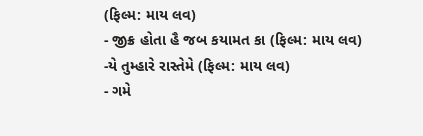(ફિલ્મ: માય લવ)
- જીક્ર હોતા હૈ જબ કયામત કા (ફિલ્મ: માય લવ)
-યે તુમ્હારે રાસ્તેમે (ફિલ્મ: માય લવ)
- ગમે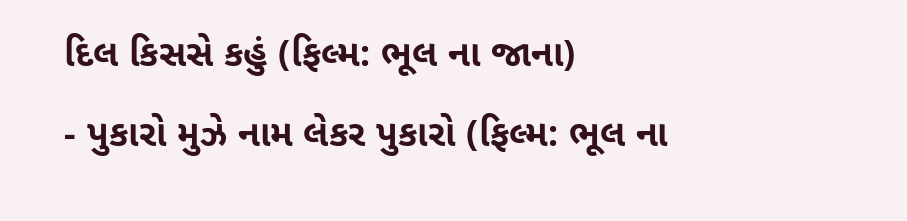દિલ કિસસે કહું (ફિલ્મ: ભૂલ ના જાના)
- પુકારો મુઝે નામ લેકર પુકારો (ફિલ્મ: ભૂલ ના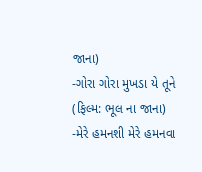જાના)
-ગોરા ગોરા મુખડા યે તૂને (ફિલ્મ: ભૂલ ના જાના)
-મેરે હમનશી મેરે હમનવા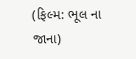(ફિલ્મ: ભૂલ ના જાના)